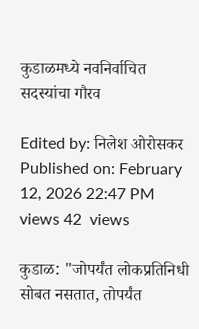कुडाळमध्ये नवनिर्वाचित सदस्यांचा गौरव

Edited by: निलेश ओरोसकर
Published on: February 12, 2026 22:47 PM
views 42  views

कुडाळ: "जोपर्यंत लोकप्रतिनिधी सोबत नसतात, तोपर्यंत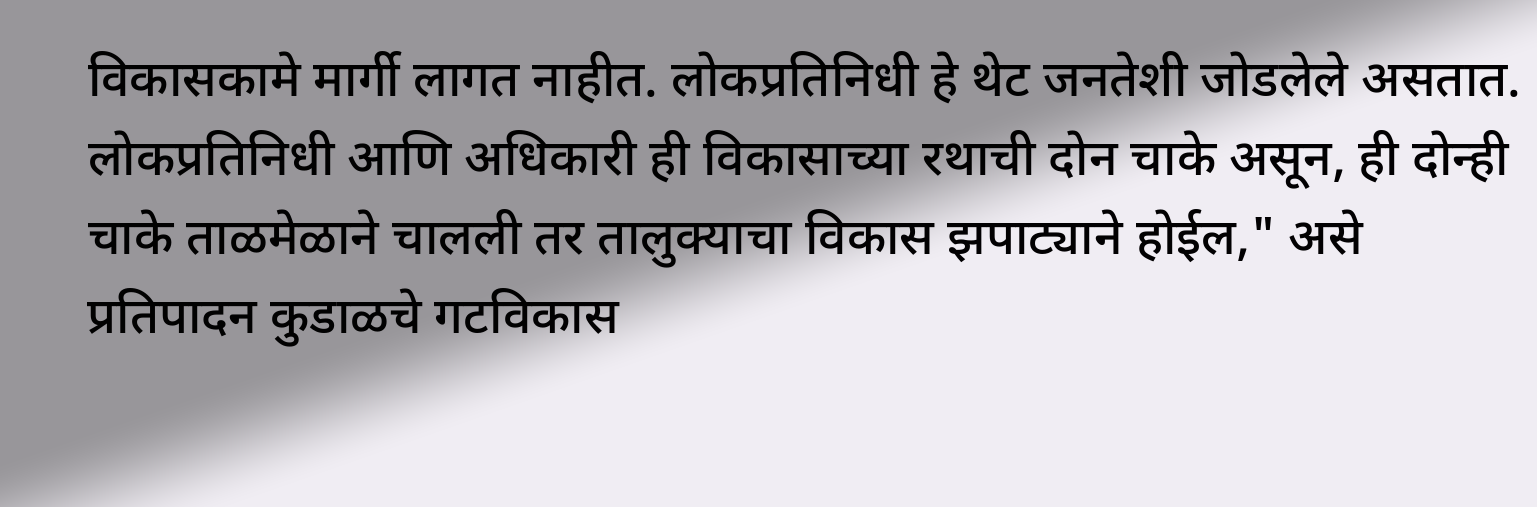विकासकामे मार्गी लागत नाहीत. लोकप्रतिनिधी हे थेट जनतेशी जोडलेले असतात. लोकप्रतिनिधी आणि अधिकारी ही विकासाच्या रथाची दोन चाके असून, ही दोन्ही चाके ताळमेळाने चालली तर तालुक्याचा विकास झपाट्याने होईल," असे प्रतिपादन कुडाळचे गटविकास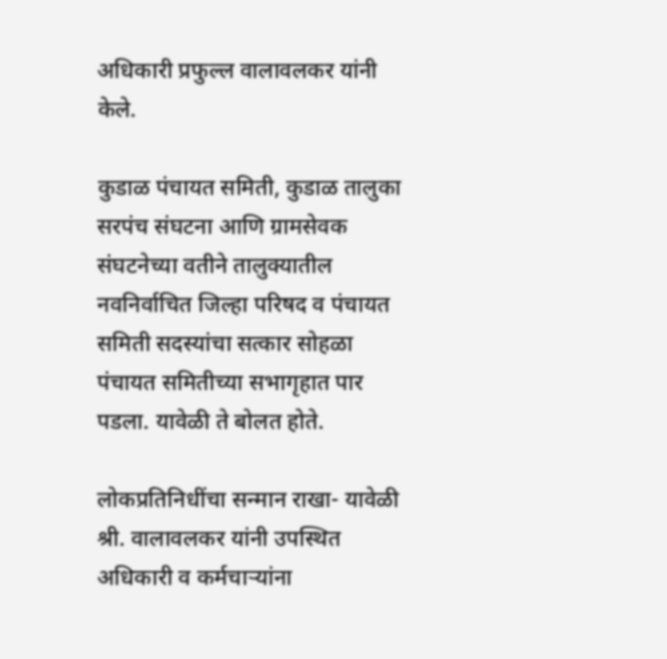अधिकारी प्रफुल्ल वालावलकर यांनी केले.

कुडाळ पंचायत समिती, कुडाळ तालुका सरपंच संघटना आणि ग्रामसेवक संघटनेच्या वतीने तालुक्यातील नवनिर्वाचित जिल्हा परिषद व पंचायत समिती सदस्यांचा सत्कार सोहळा पंचायत समितीच्या सभागृहात पार पडला. यावेळी ते बोलत होते.

लोकप्रतिनिधींचा सन्मान राखा- यावेळी श्री. वालावलकर यांनी उपस्थित अधिकारी व कर्मचाऱ्यांना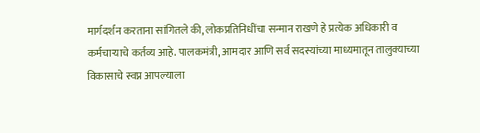मार्गदर्शन करताना सांगितले की, लोकप्रतिनिधींचा सन्मान राखणे हे प्रत्येक अधिकारी व कर्मचाऱ्याचे कर्तव्य आहे. पालकमंत्री, आमदार आणि सर्व सदस्यांच्या माध्यमातून तालुक्याच्या विकासाचे स्वप्न आपल्याला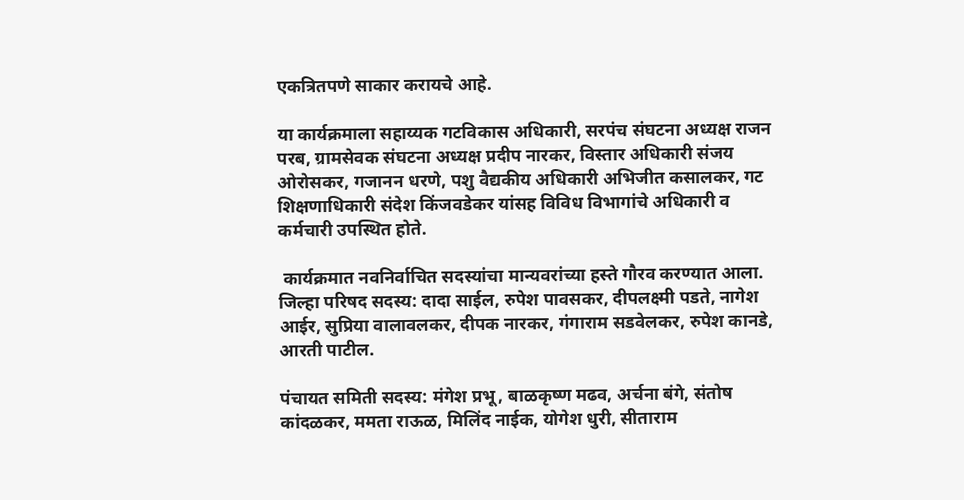एकत्रितपणे साकार करायचे आहे.

या कार्यक्रमाला सहाय्यक गटविकास अधिकारी, सरपंच संघटना अध्यक्ष राजन परब, ग्रामसेवक संघटना अध्यक्ष प्रदीप नारकर, विस्तार अधिकारी संजय ओरोसकर, गजानन धरणे, पशु वैद्यकीय अधिकारी अभिजीत कसालकर, गट शिक्षणाधिकारी संदेश किंजवडेकर यांसह विविध विभागांचे अधिकारी व कर्मचारी उपस्थित होते.

 कार्यक्रमात नवनिर्वाचित सदस्यांचा मान्यवरांच्या हस्ते गौरव करण्यात आला. जिल्हा परिषद सदस्य: दादा साईल, रुपेश पावसकर, दीपलक्ष्मी पडते, नागेश आईर, सुप्रिया वालावलकर, दीपक नारकर, गंगाराम सडवेलकर, रुपेश कानडे, आरती पाटील.

पंचायत समिती सदस्य: मंगेश प्रभू, बाळकृष्ण मढव, अर्चना बंगे, संतोष कांदळकर, ममता राऊळ, मिलिंद नाईक, योगेश धुरी, सीताराम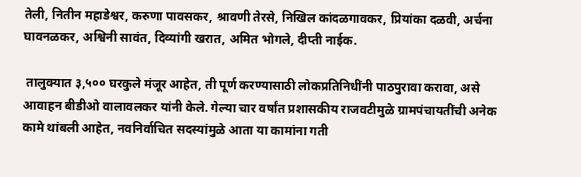तेली, नितीन महाडेश्वर, करुणा पावसकर, श्रावणी तेरसे, निखिल कांदळगावकर, प्रियांका दळवी, अर्चना घावनळकर, अश्विनी सावंत, दिव्यांगी खरात, अमित भोगले, दीप्ती नाईक.

 तालुक्यात ३,५०० घरकुले मंजूर आहेत, ती पूर्ण करण्यासाठी लोकप्रतिनिधींनी पाठपुरावा करावा, असे आवाहन बीडीओ वालावलकर यांनी केले. गेल्या चार वर्षांत प्रशासकीय राजवटीमुळे ग्रामपंचायतींची अनेक कामे थांबली आहेत, नवनिर्वाचित सदस्यांमुळे आता या कामांना गती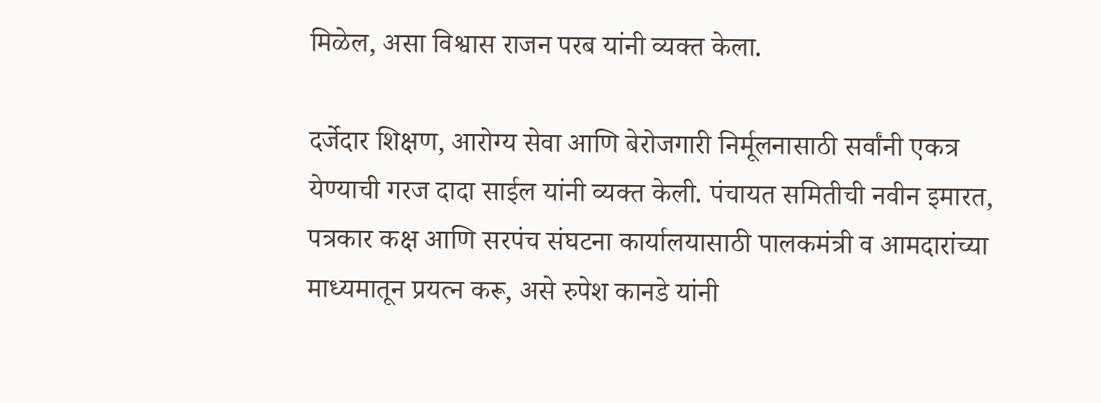मिळेल, असा विश्वास राजन परब यांनी व्यक्त केला.

दर्जेदार शिक्षण, आरोग्य सेवा आणि बेरोजगारी निर्मूलनासाठी सर्वांनी एकत्र येण्याची गरज दादा साईल यांनी व्यक्त केली. पंचायत समितीची नवीन इमारत, पत्रकार कक्ष आणि सरपंच संघटना कार्यालयासाठी पालकमंत्री व आमदारांच्या माध्यमातून प्रयत्न करू, असे रुपेश कानडे यांनी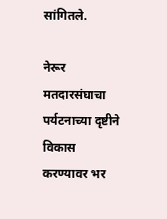सांगितले.

नेरूर मतदारसंघाचा पर्यटनाच्या दृष्टीने विकास करण्यावर भर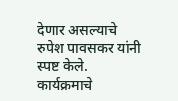देणार असल्याचे रुपेश पावसकर यांनी स्पष्ट केले. कार्यक्रमाचे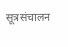सूत्रसंचालन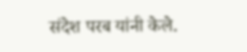संदेश परब यांनी केले.